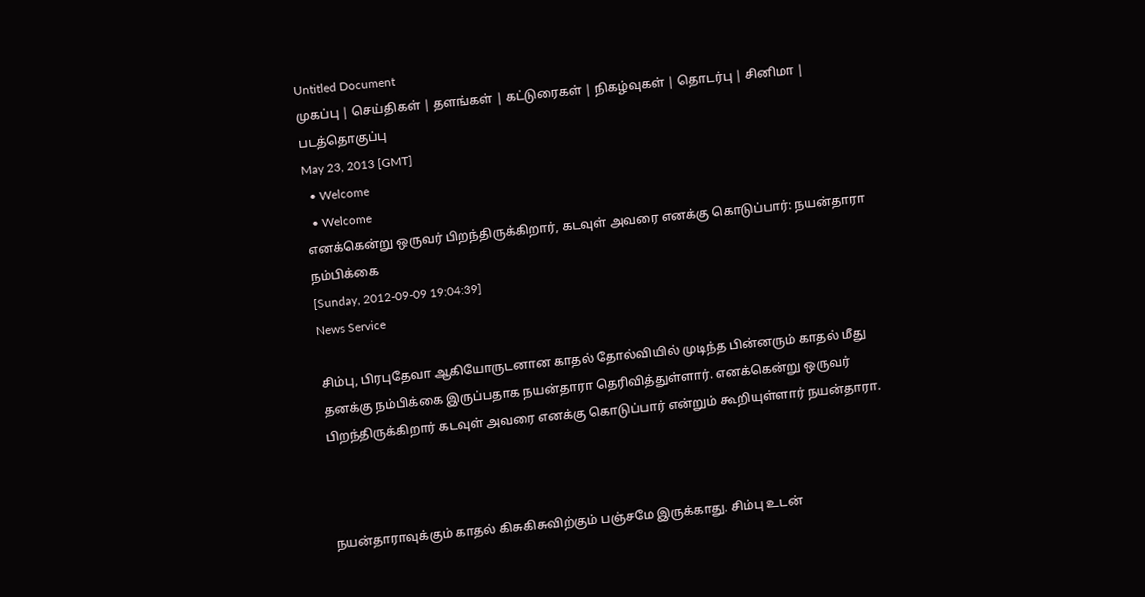Untitled Document
முகப்பு | செய்திகள் | தளங்கள் | கட்டுரைகள் | நிகழ்வுகள் | தொடர்பு | சினிமா | படத்தொகுப்பு
May 23, 2013 [GMT]
  • Welcome
  • Welcome
எனக்கென்று ஒருவர் பிறந்திருக்கிறார், கடவுள் அவரை எனக்கு கொடுப்பார்: நயன்தாரா நம்பிக்கை
[Sunday, 2012-09-09 19:04:39]
News Service

சிம்பு, பிரபுதேவா ஆகியோருடனான காதல் தோல்வியில் முடிந்த பின்னரும் காதல் மீது தனக்கு நம்பிக்கை இருப்பதாக நயன்தாரா தெரிவித்துள்ளார். எனக்கென்று ஒருவர் பிறந்திருக்கிறார் கடவுள் அவரை எனக்கு கொடுப்பார் என்றும் கூறியுள்ளார் நயன்தாரா.



நயன்தாராவுக்கும் காதல் கிசுகிசுவிற்கும் பஞ்சமே இருக்காது. சிம்பு உடன்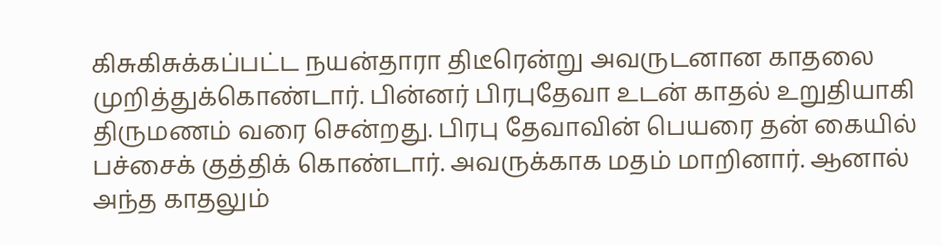கிசுகிசுக்கப்பட்ட நயன்தாரா திடீரென்று அவருடனான காதலை முறித்துக்கொண்டார். பின்னர் பிரபுதேவா உடன் காதல் உறுதியாகி திருமணம் வரை சென்றது. பிரபு தேவாவின் பெயரை தன் கையில் பச்சைக் குத்திக் கொண்டார். அவருக்காக மதம் மாறினார். ஆனால் அந்த காதலும்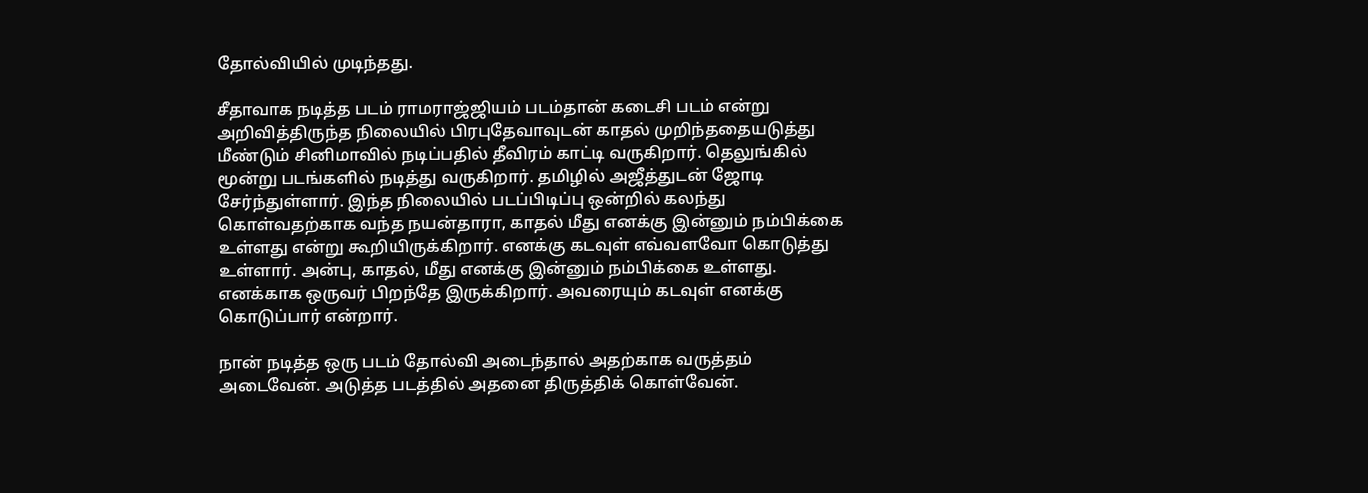தோல்வியில் முடிந்தது.

சீதாவாக நடித்த படம் ராமராஜ்ஜியம் படம்தான் கடைசி படம் என்று அறிவித்திருந்த நிலையில் பிரபுதேவாவுடன் காதல் முறிந்ததையடுத்து மீண்டும் சினிமாவில் நடிப்பதில் தீவிரம் காட்டி வருகிறார். தெலுங்கில் மூன்று படங்களில் நடித்து வருகிறார். தமிழில் அஜீத்துடன் ஜோடி சேர்ந்துள்ளார். இந்த நிலையில் படப்பிடிப்பு ஒன்றில் கலந்து கொள்வதற்காக வந்த நயன்தாரா, காதல் மீது எனக்கு இன்னும் நம்பிக்கை உள்ளது என்று கூறியிருக்கிறார். எனக்கு கடவுள் எவ்வளவோ கொடுத்து உள்ளார். அன்பு, காதல், மீது எனக்கு இன்னும் நம்பிக்கை உள்ளது. எனக்காக ஒருவர் பிறந்தே இருக்கிறார். அவரையும் கடவுள் எனக்கு கொடுப்பார் என்றார்.

நான் நடித்த ஒரு படம் தோல்வி அடைந்தால் அதற்காக வருத்தம் அடைவேன். அடுத்த படத்தில் அதனை திருத்திக் கொள்வேன்.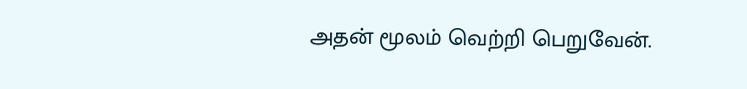அதன் மூலம் வெற்றி பெறுவேன்.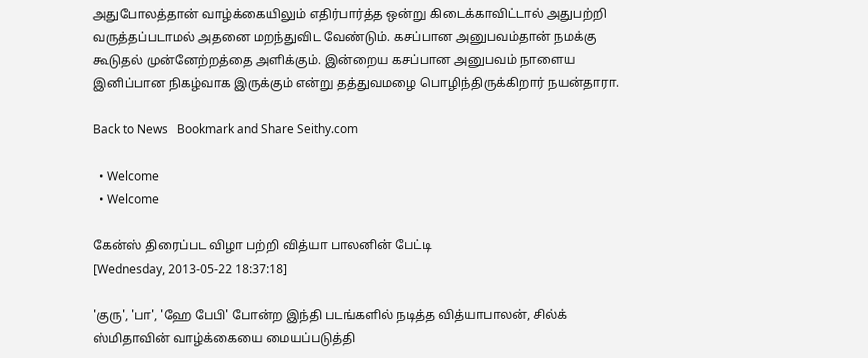அதுபோலத்தான் வாழ்க்கையிலும் எதிர்பார்த்த ஒன்று கிடைக்காவிட்டால் அதுபற்றி வருத்தப்படாமல் அதனை மறந்துவிட வேண்டும். கசப்பான அனுபவம்தான் நமக்கு கூடுதல் முன்னேற்றத்தை அளிக்கும். இன்றைய கசப்பான அனுபவம் நாளைய இனிப்பான நிகழ்வாக இருக்கும் என்று தத்துவமழை பொழிந்திருக்கிறார் நயன்தாரா.

Back to News   Bookmark and Share Seithy.com

  • Welcome
  • Welcome

கேன்ஸ் திரைப்பட விழா பற்றி வித்யா பாலனின் பேட்டி
[Wednesday, 2013-05-22 18:37:18]

'குரு', 'பா', 'ஹே பேபி' போன்ற இந்தி படங்களில் நடித்த வித்யாபாலன், சில்க் ஸ்மிதாவின் வாழ்க்கையை மையப்படுத்தி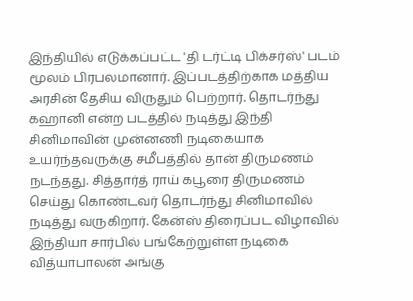இந்தியில் எடுக்கப்பட்ட 'தி டர்ட்டி பிக்சர்ஸ்' படம் மூலம் பிரபலமானார். இப்படத்திற்காக மத்திய அரசின் தேசிய விருதும் பெற்றார். தொடர்ந்து கஹானி என்ற படத்தில் நடித்து இந்தி சினிமாவின் முன்னணி நடிகையாக உயர்ந்தவருக்கு சமீபத்தில் தான் திருமணம் நடந்தது. சித்தார்த் ராய் கபூரை திருமணம் செய்து கொண்டவர் தொடர்ந்து சினிமாவில் நடித்து வருகிறார். கேன்ஸ் திரைப்பட விழாவில் இந்தியா சார்பில் பங்கேற்றுள்ள நடிகை வித்யாபாலன் அங்கு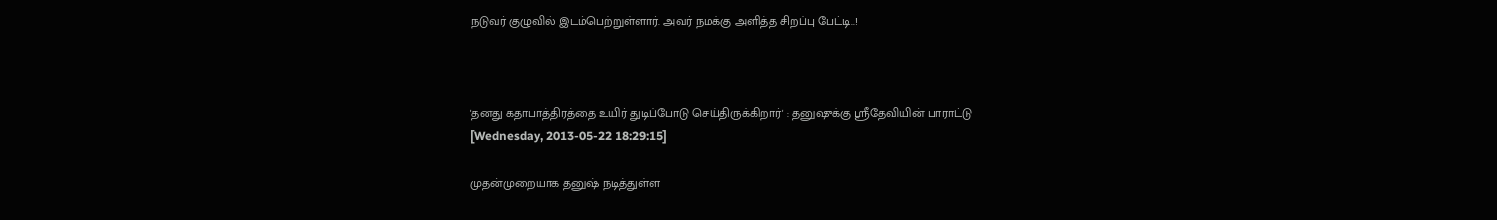நடுவர் குழுவில் இடம்பெற்றுள்ளார். அவர் நமக்கு அளித்த சிறப்பு பேட்டி..!



'தனது கதாபாத்திரத்தை உயிர் துடிப்போடு செய்திருக்கிறார்' : தனுஷுக்கு ஸ்ரீதேவியின் பாராட்டு
[Wednesday, 2013-05-22 18:29:15]

முதன்முறையாக தனுஷ் நடித்துள்ள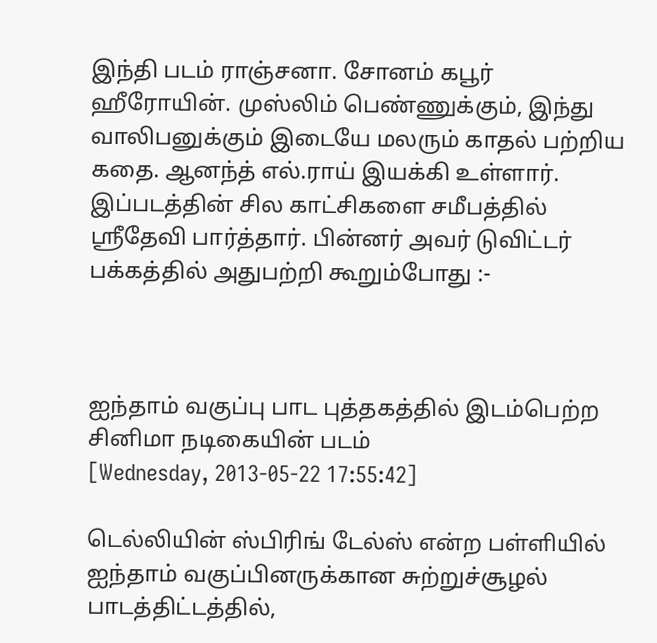இந்தி படம் ராஞ்சனா. சோனம் கபூர் ஹீரோயின். முஸ்லிம் பெண்ணுக்கும், இந்து வாலிபனுக்கும் இடையே மலரும் காதல் பற்றிய கதை. ஆனந்த் எல்.ராய் இயக்கி உள்ளார். இப்படத்தின் சில காட்சிகளை சமீபத்தில் ஸ்ரீதேவி பார்த்தார். பின்னர் அவர் டுவிட்டர் பக்கத்தில் அதுபற்றி கூறும்போது :-



ஐந்தாம் வகுப்பு பாட புத்தகத்தில் இடம்பெற்ற சினிமா நடிகையின் படம்
[Wednesday, 2013-05-22 17:55:42]

டெல்லியின் ஸ்பிரிங் டேல்ஸ் என்ற பள்ளியில் ஐந்தாம் வகுப்பினருக்கான சுற்றுச்சூழல் பாடத்திட்டத்தில்,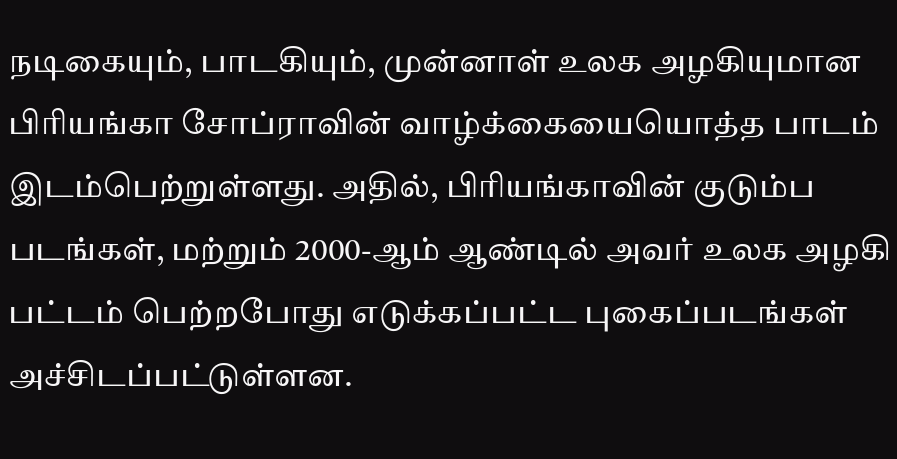நடிகையும், பாடகியும், முன்னாள் உலக அழகியுமான பிரியங்கா சோப்ராவின் வாழ்க்கையையொத்த பாடம் இடம்பெற்றுள்ளது. அதில், பிரியங்காவின் குடும்ப படங்கள், மற்றும் 2000-ஆம் ஆண்டில் அவர் உலக அழகி பட்டம் பெற்றபோது எடுக்கப்பட்ட புகைப்படங்கள் அச்சிடப்பட்டுள்ளன.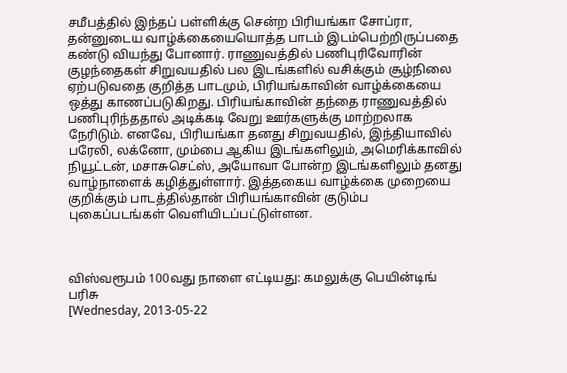சமீபத்தில் இந்தப் பள்ளிக்கு சென்ற பிரியங்கா சோப்ரா, தன்னுடைய வாழ்க்கையையொத்த பாடம் இடம்பெற்றிருப்பதை கண்டு வியந்து போனார். ராணுவத்தில் பணிபுரிவோரின் குழந்தைகள் சிறுவயதில் பல இடங்களில் வசிக்கும் சூழ்நிலை ஏற்படுவதை குறித்த பாடமும், பிரியங்காவின் வாழ்க்கையை ஒத்து காணப்படுகிறது. பிரியங்காவின் தந்தை ராணுவத்தில் பணிபுரிந்ததால் அடிக்கடி வேறு ஊர்களுக்கு மாற்றலாக நேரிடும். எனவே, பிரியங்கா தனது சிறுவயதில், இந்தியாவில் பரேலி, லக்னோ, மும்பை ஆகிய இடங்களிலும், அமெரிக்காவில் நியூட்டன், மசாசுசெட்ஸ், அயோவா போன்ற இடங்களிலும் தனது வாழ்நாளைக் கழித்துள்ளார். இத்தகைய வாழ்க்கை முறையை குறிக்கும் பாடத்தில்தான் பிரியங்காவின் குடும்ப புகைப்படங்கள் வெளியிடப்பட்டுள்ளன.



விஸ்வரூபம் 100வது நாளை எட்டியது: கமலுக்கு பெயின்டிங் பரிசு
[Wednesday, 2013-05-22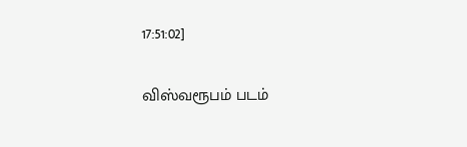17:51:02]

விஸ்வரூபம் படம்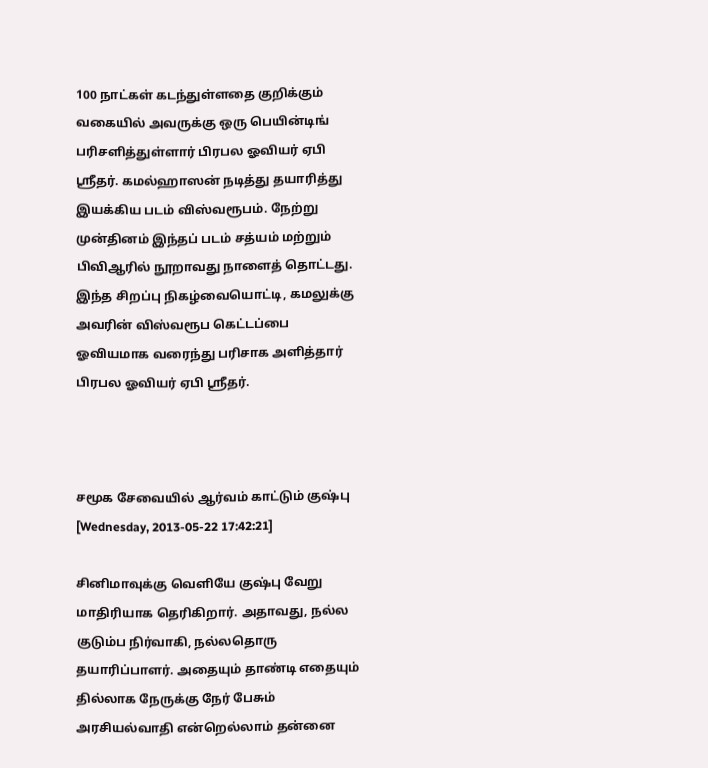100 நாட்கள் கடந்துள்ளதை குறிக்கும் வகையில் அவருக்கு ஒரு பெயின்டிங் பரிசளித்துள்ளார் பிரபல ஓவியர் ஏபி ஸ்ரீதர். கமல்ஹாஸன் நடித்து தயாரித்து இயக்கிய படம் விஸ்வரூபம். நேற்று முன்தினம் இந்தப் படம் சத்யம் மற்றும் பிவிஆரில் நூறாவது நாளைத் தொட்டது. இந்த சிறப்பு நிகழ்வையொட்டி, கமலுக்கு அவரின் விஸ்வரூப கெட்டப்பை ஓவியமாக வரைந்து பரிசாக அளித்தார் பிரபல ஓவியர் ஏபி ஸ்ரீதர்.



சமூக சேவையில் ஆர்வம் காட்டும் குஷ்பு
[Wednesday, 2013-05-22 17:42:21]

சினிமாவுக்கு வெளியே குஷ்பு வேறு மாதிரியாக தெரிகிறார். அதாவது, நல்ல குடும்ப நிர்வாகி, நல்லதொரு தயாரிப்பாளர். அதையும் தாண்டி எதையும் தில்லாக நேருக்கு நேர் பேசும் அரசியல்வாதி என்றெல்லாம் தன்னை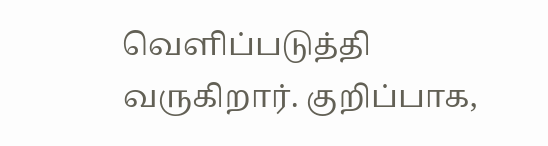வெளிப்படுத்தி வருகிறார். குறிப்பாக,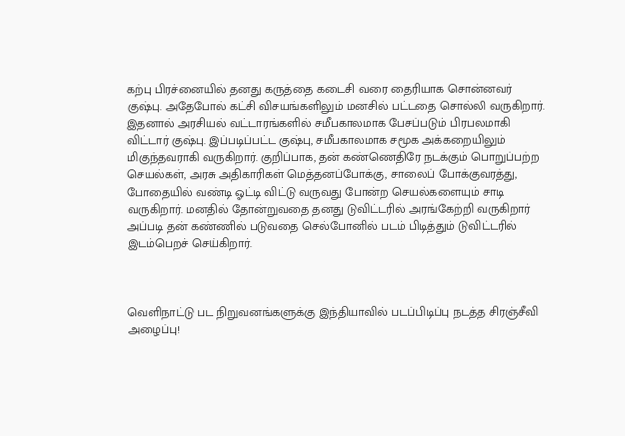கற்பு பிரச்னையில் தனது கருத்தை கடைசி வரை தைரியாக சொன்னவர் குஷ்பு. அதேபோல் கட்சி விசயங்களிலும் மனசில் பட்டதை சொல்லி வருகிறார். இதனால் அரசியல் வட்டாரங்களில் சமீபகாலமாக பேசப்படும் பிரபலமாகி விட்டார் குஷ்பு. இப்படிப்பட்ட குஷ்பு, சமீபகாலமாக சமூக அக்கறையிலும் மிகுந்தவராகி வருகிறார். குறிப்பாக, தன் கண்ணெதிரே நடக்கும் பொறுப்பற்ற செயல்கள், அரசு அதிகாரிகள் மெத்தனப்போக்கு, சாலைப் போக்குவரத்து, போதையில் வண்டி ஓட்டி விட்டு வருவது போன்ற செயல்களையும் சாடி வருகிறார். மனதில் தோன்றுவதை தனது டுவிட்டரில் அரங்கேற்றி வருகிறார் அப்படி தன் கண்ணில் படுவதை செல்போனில் படம் பிடித்தும் டுவிட்டரில் இடம்பெறச் செய்கிறார்.



வெளிநாட்டு பட நிறுவனங்களுக்கு இந்தியாவில் படப்பிடிப்பு நடத்த சிரஞ்சீவி அழைப்பு!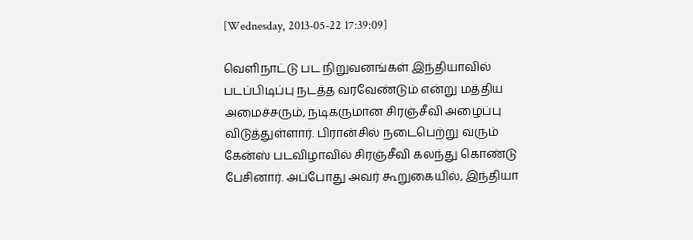[Wednesday, 2013-05-22 17:39:09]

வெளிநாட்டு பட நிறுவனங்கள் இந்தியாவில் படப்பிடிப்பு நடத்த வரவேண்டும் என்று மத்திய அமைச்சரும், நடிகருமான சிரஞ்சீவி அழைப்பு விடுத்துள்ளார். பிரான்சில் நடைபெற்று வரும் கேன்ஸ் படவிழாவில் சிரஞ்சீவி கலந்து கொண்டு பேசினார். அப்போது அவர் கூறுகையில், இந்தியா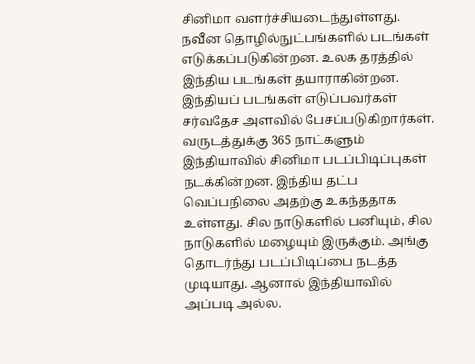சினிமா வளர்ச்சியடைந்துள்ளது. நவீன தொழில்நுட்பங்களில் படங்கள் எடுக்கப்படுகின்றன. உலக தரத்தில் இந்திய படங்கள் தயாராகின்றன. இந்தியப் படங்கள் எடுப்பவர்கள் சர்வதேச அளவில் பேசப்படுகிறார்கள். வருடத்துக்கு 365 நாட்களும் இந்தியாவில் சினிமா படப்பிடிப்புகள் நடக்கின்றன. இந்திய தட்ப வெப்பநிலை அதற்கு உகந்ததாக உள்ளது. சில நாடுகளில் பனியும், சில நாடுகளில் மழையும் இருக்கும். அங்கு தொடர்ந்து படப்பிடிப்பை நடத்த முடியாது. ஆனால் இந்தியாவில் அப்படி அல்ல.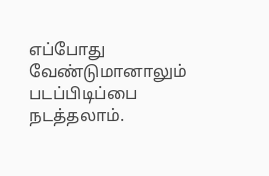எப்போது வேண்டுமானாலும் படப்பிடிப்பை நடத்தலாம்.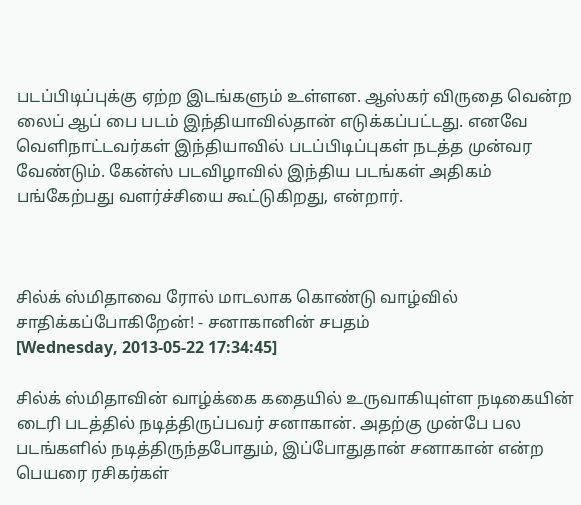படப்பிடிப்புக்கு ஏற்ற இடங்களும் உள்ளன. ஆஸ்கர் விருதை வென்ற லைப் ஆப் பை படம் இந்தியாவில்தான் எடுக்கப்பட்டது. எனவே வெளிநாட்டவர்கள் இந்தியாவில் படப்பிடிப்புகள் நடத்த முன்வர வேண்டும். கேன்ஸ் படவிழாவில் இந்திய படங்கள் அதிகம் பங்கேற்பது வளர்ச்சியை கூட்டுகிறது, என்றார்.



சில்க் ஸ்மிதாவை ரோல் மாடலாக கொண்டு வாழ்வில் சாதிக்கப்போகிறேன்! - சனாகானின் சபதம்
[Wednesday, 2013-05-22 17:34:45]

சில்க் ஸ்மிதாவின் வாழ்க்கை கதையில் உருவாகியுள்ள நடிகையின் டைரி படத்தில் நடித்திருப்பவர் சனாகான். அதற்கு முன்பே பல படங்களில் நடித்திருந்தபோதும், இப்போதுதான் சனாகான் என்ற பெயரை ரசிகர்கள்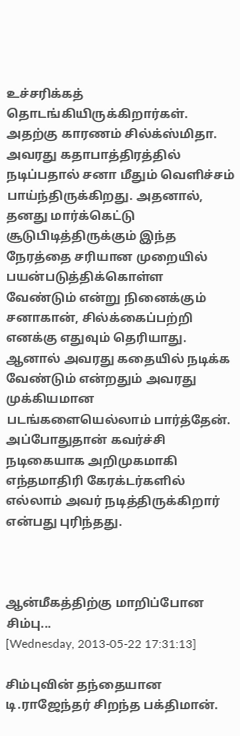உச்சரிக்கத் தொடங்கியிருக்கிறார்கள். அதற்கு காரணம் சில்க்ஸ்மிதா. அவரது கதாபாத்திரத்தில் நடிப்பதால் சனா மீதும் வெளிச்சம் பாய்ந்திருக்கிறது. அதனால், தனது மார்க்கெட்டு சூடுபிடித்திருக்கும் இந்த நேரத்தை சரியான முறையில் பயன்படுத்திக்கொள்ள வேண்டும் என்று நினைக்கும் சனாகான், சில்க்கைப்பற்றி எனக்கு எதுவும் தெரியாது. ஆனால் அவரது கதையில் நடிக்க வேண்டும் என்றதும் அவரது முக்கியமான படங்களையெல்லாம் பார்த்தேன். அப்போதுதான் கவர்ச்சி நடிகையாக அறிமுகமாகி எந்தமாதிரி கேரக்டர்களில் எல்லாம் அவர் நடித்திருக்கிறார் என்பது புரிந்தது.



ஆன்மீகத்திற்கு மாறிப்போன சிம்பு...
[Wednesday, 2013-05-22 17:31:13]

சிம்புவின் தந்தையான டி.ராஜேந்தர் சிறந்த பக்திமான்.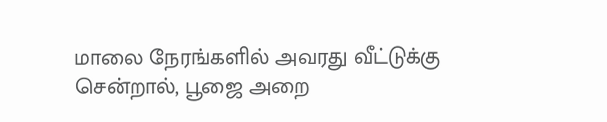மாலை நேரங்களில் அவரது வீட்டுக்கு சென்றால், பூஜை அறை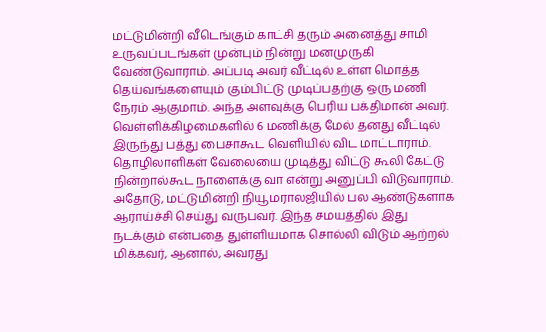மட்டுமின்றி வீடெங்கும் காட்சி தரும் அனைத்து சாமி உருவப்படங்கள் முன்பும் நின்று மனமுருகி வேண்டுவாராம். அப்படி அவர் வீட்டில் உள்ள மொத்த தெய்வங்களையும் கும்பிட்டு முடிப்பதற்கு ஒரு மணி நேரம் ஆகுமாம். அந்த அளவுக்கு பெரிய பக்திமான் அவர். வெள்ளிக்கிழமைகளில் 6 மணிக்கு மேல் தனது வீட்டில் இருந்து பத்து பைசாகூட வெளியில் விட மாட்டாராம். தொழிலாளிகள் வேலையை முடித்து விட்டு கூலி கேட்டு நின்றால்கூட நாளைக்கு வா என்று அனுப்பி விடுவாராம். அதோடு, மட்டுமின்றி நியூமராலஜியில் பல ஆண்டுகளாக ஆராய்ச்சி செய்து வருபவர். இந்த சமயத்தில் இது நடக்கும் என்பதை துள்ளியமாக சொல்லி விடும் ஆற்றல் மிக்கவர், ஆனால், அவரது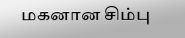மகனான சிம்பு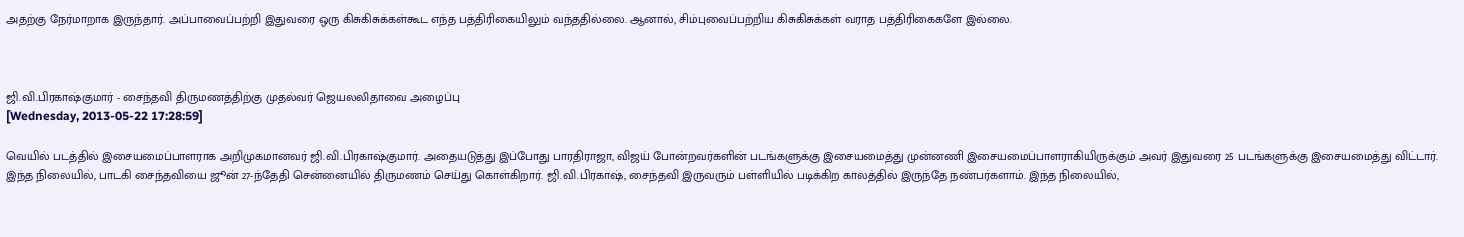அதற்கு நேர்மாறாக இருந்தார். அப்பாவைப்பற்றி இதுவரை ஒரு கிசுகிசுக்கள்கூட எந்த பத்திரிகையிலும் வந்ததில்லை. ஆனால், சிம்புவைப்பற்றிய கிசுகிசுக்கள் வராத பத்திரிகைகளே இல்லை.



ஜி.வி.பிரகாஷ்குமார் - சைந்தவி திருமணத்திற்கு முதல்வர் ஜெயலலிதாவை அழைப்பு
[Wednesday, 2013-05-22 17:28:59]

வெயில் படத்தில் இசையமைப்பாளராக அறிமுகமானவர் ஜி.வி.பிரகாஷ்குமார். அதையடுத்து இப்போது பாரதிராஜா, விஜய் போன்றவர்களின் படங்களுக்கு இசையமைத்து முன்னணி இசையமைப்பாளராகியிருக்கும் அவர் இதுவரை 25 படங்களுக்கு இசையமைத்து விட்டார். இந்த நிலையில், பாடகி சைந்தவியை ஜூன் 27-ந்தேதி சென்னையில் திருமணம் செய்து கொள்கிறார். ஜி.வி.பிரகாஷ், சைந்தவி இருவரும் பள்ளியில் படிக்கிற காலத்தில் இருந்தே நண்பர்களாம். இந்த நிலையில்,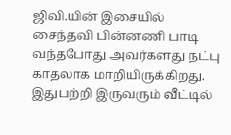ஜிவி.யின் இசையில் சைந்தவி பின்னணி பாடி வந்தபோது அவர்களது நட்பு காதலாக மாறியிருக்கிறது. இதுபற்றி இருவரும் வீட்டில்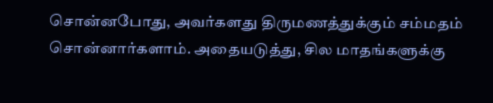சொன்னபோது, அவர்களது திருமணத்துக்கும் சம்மதம் சொன்னார்களாம். அதையடுத்து, சில மாதங்களுக்கு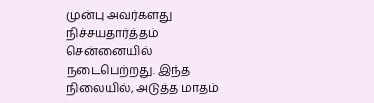முன்பு அவர்களது நிச்சயதார்த்தம் சென்னையில் நடைபெற்றது. இந்த நிலையில், அடுத்த மாதம்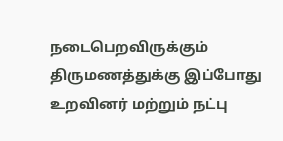நடைபெறவிருக்கும் திருமணத்துக்கு இப்போது உறவினர் மற்றும் நட்பு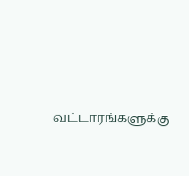வட்டாரங்களுக்கு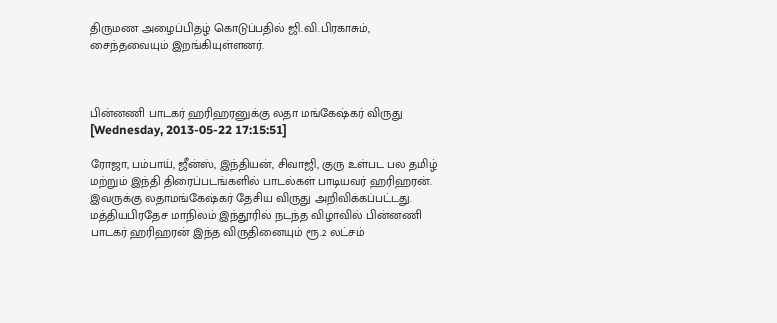திருமண அழைப்பிதழ் கொடுப்பதில் ஜி.வி.பிரகாசும், சைந்தவையும் இறங்கியுள்ளனர்.



பின்னணி பாடகர் ஹரிஹரனுக்கு லதா மங்கேஷ்கர் விருது
[Wednesday, 2013-05-22 17:15:51]

ரோஜா, பம்பாய், ஜீன்ஸ், இந்தியன், சிவாஜி, குரு உள்பட பல தமிழ் மற்றும் இந்தி திரைப்படங்களில் பாடல்கள் பாடியவர் ஹரிஹரன். இவருக்கு லதாமங்கேஷ்கர் தேசிய விருது அறிவிக்கப்பட்டது. மத்தியபிரதேச மாநிலம் இந்தூரில் நடந்த விழாவில் பின்னணி பாடகர் ஹரிஹரன் இந்த விருதினையும் ரூ.2 லட்சம்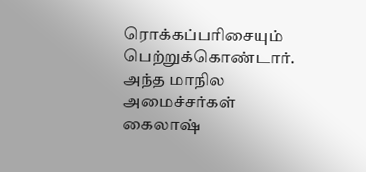ரொக்கப்பரிசையும் பெற்றுக்கொண்டார். அந்த மாநில அமைச்சர்கள் கைலாஷ்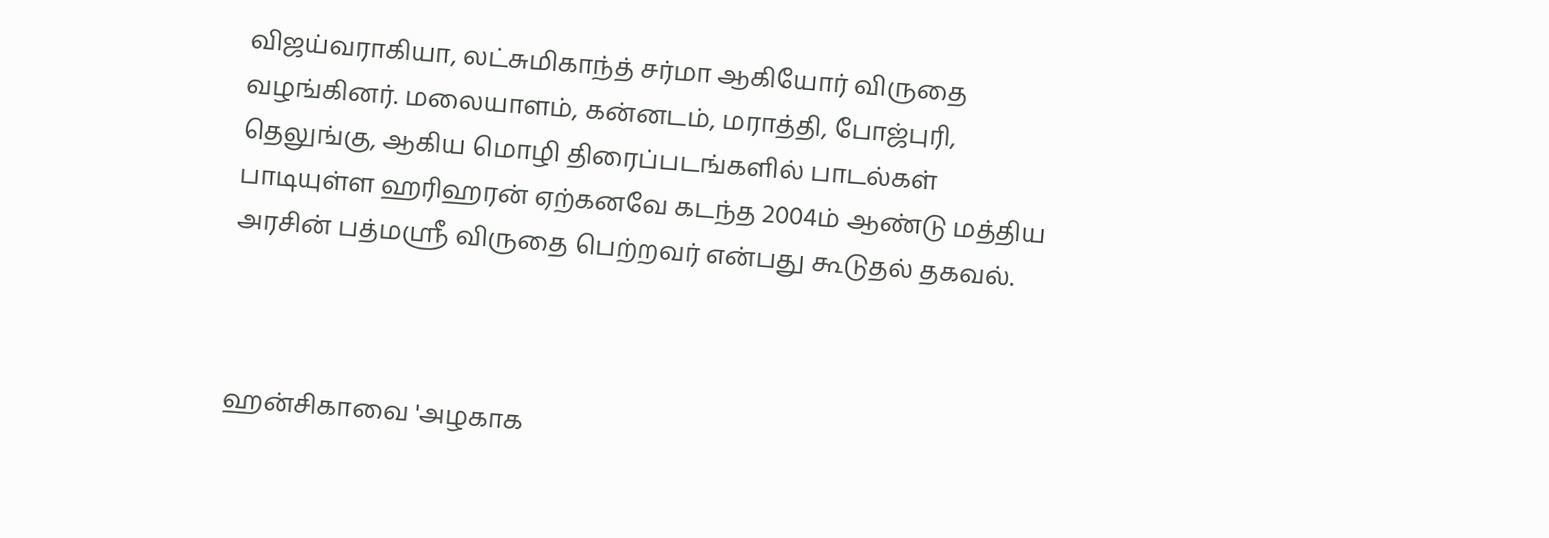விஜய்வராகியா, லட்சுமிகாந்த் சர்மா ஆகியோர் விருதை வழங்கினர். மலையாளம், கன்னடம், மராத்தி, போஜ்புரி, தெலுங்கு, ஆகிய மொழி திரைப்படங்களில் பாடல்கள் பாடியுள்ள ஹரிஹரன் ஏற்கனவே கடந்த 2004ம் ஆண்டு மத்திய அரசின் பத்மஸ்ரீ விருதை பெற்றவர் என்பது கூடுதல் தகவல்.



ஹன்சிகாவை 'அழகாக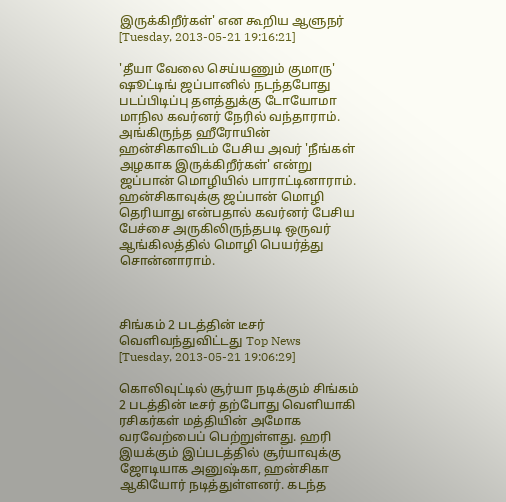இருக்கிறீர்கள்' என கூறிய ஆளுநர்
[Tuesday, 2013-05-21 19:16:21]

'தீயா வேலை செய்யணும் குமாரு' ஷூட்டிங் ஜப்பானில் நடந்தபோது படப்பிடிப்பு தளத்துக்கு டோயோமா மாநில கவர்னர் நேரில் வந்தாராம். அங்கிருந்த ஹீரோயின் ஹன்சிகாவிடம் பேசிய அவர் 'நீங்கள் அழகாக இருக்கிறீர்கள்' என்று ஜப்பான் மொழியில் பாராட்டினாராம். ஹன்சிகாவுக்கு ஜப்பான் மொழி தெரியாது என்பதால் கவர்னர் பேசிய பேச்சை அருகிலிருந்தபடி ஒருவர் ஆங்கிலத்தில் மொழி பெயர்த்து சொன்னாராம்.



சிங்கம் 2 படத்தின் டீசர் வெளிவந்துவிட்டது Top News
[Tuesday, 2013-05-21 19:06:29]

கொலிவுட்டில் சூர்யா நடிக்கும் சிங்கம் 2 படத்தின் டீசர் தற்போது வெளியாகி ரசிகர்கள் மத்தியின் அமோக வரவேற்பைப் பெற்றுள்ளது. ஹரி இயக்கும் இப்படத்தில் சூர்யாவுக்கு ஜோடியாக அனுஷ்கா, ஹன்சிகா ஆகியோர் நடித்துள்ளனர். கடந்த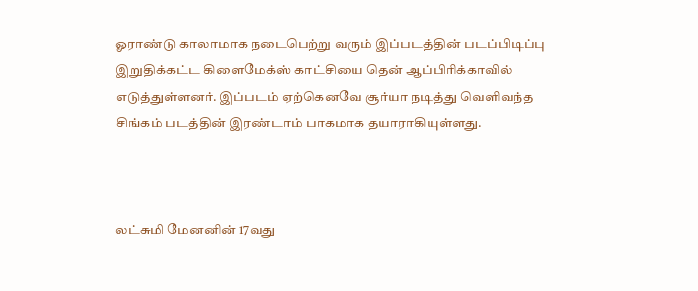ஓராண்டு காலாமாக நடைபெற்று வரும் இப்படத்தின் படப்பிடிப்பு இறுதிக்கட்ட கிளைமேக்ஸ் காட்சியை தென் ஆப்பிரிக்காவில் எடுத்துள்ளனர். இப்படம் ஏற்கெனவே சூர்யா நடித்து வெளிவந்த சிங்கம் படத்தின் இரண்டாம் பாகமாக தயாராகியுள்ளது.



லட்சுமி மேனனின் 17வது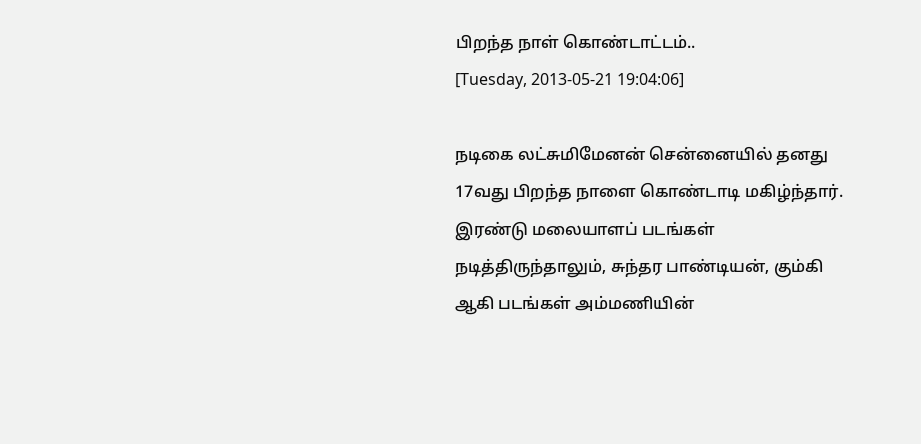பிறந்த நாள் கொண்டாட்டம்..
[Tuesday, 2013-05-21 19:04:06]

நடிகை லட்சுமிமேனன் சென்னையில் தனது 17வது பிறந்த நாளை கொண்டாடி மகிழ்ந்தார். இரண்டு மலையாளப் படங்கள் நடித்திருந்தாலும், சுந்தர பாண்டியன், கும்கி ஆகி படங்கள் அம்மணியின்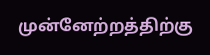முன்னேற்றத்திற்கு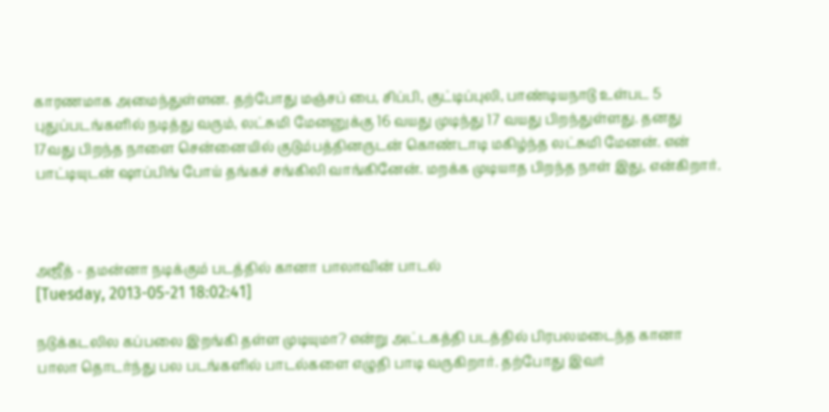காரணமாக அமைந்துள்ளன. தற்போது மஞ்சப் பை, சிப்பி, குட்டிப்புலி, பாண்டியநாடு உள்பட 5 புதுப்படங்களில் நடித்து வரும், லட்சுமி மேனனுக்கு 16 வயது முடிந்து 17 வயது பிறந்துள்ளது. தனது 17வது பிறந்த நாளை சென்னையில் குடும்பத்தினருடன் கொண்டாடி மகிழ்ந்த லட்சுமி மேனன். என் பாட்டியுடன் ஷாப்பிங் போய் தங்கச் சங்கிலி வாங்கினேன். மறக்க முடியாத பிறந்த நாள் இது, என்கிறார்.



அஜீத் - தமன்னா நடிக்கும் படத்தில் கானா பாலாவின் பாடல்
[Tuesday, 2013-05-21 18:02:41]

நடுக்கடலில கப்பலை இறங்கி தள்ள முடியுமா? என்று அட்டகத்தி படத்தில் பிரபலமடைந்த கானா பாலா தொடர்ந்து பல படங்களில் பாடல்களை எழுதி பாடி வருகிறார். தற்போது இவர்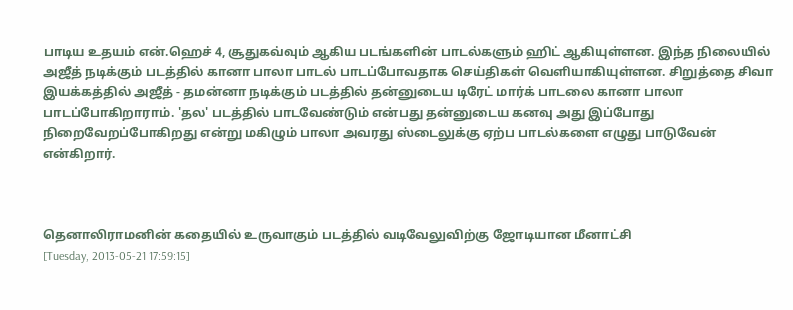பாடிய உதயம் என்.ஹெச் 4, சூதுகவ்வும் ஆகிய படங்களின் பாடல்களும் ஹிட் ஆகியுள்ளன. இந்த நிலையில் அஜீத் நடிக்கும் படத்தில் கானா பாலா பாடல் பாடப்போவதாக செய்திகள் வெளியாகியுள்ளன. சிறுத்தை சிவா இயக்கத்தில் அஜீத் - தமன்னா நடிக்கும் படத்தில் தன்னுடைய டிரேட் மார்க் பாடலை கானா பாலா பாடப்போகிறாராம். 'தல' படத்தில் பாடவேண்டும் என்பது தன்னுடைய கனவு அது இப்போது நிறைவேறப்போகிறது என்று மகிழும் பாலா அவரது ஸ்டைலுக்கு ஏற்ப பாடல்களை எழுது பாடுவேன் என்கிறார்.



தெனாலிராமனின் கதையில் உருவாகும் படத்தில் வடிவேலுவிற்கு ஜோடியான மீனாட்சி
[Tuesday, 2013-05-21 17:59:15]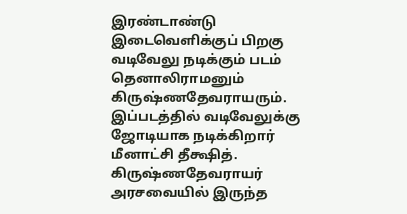இரண்டாண்டு இடைவெளிக்குப் பிறகு வடிவேலு நடிக்கும் படம் தெனாலிராமனும் கிருஷ்ணதேவராயரும். இப்படத்தில் வடிவேலுக்கு ஜோடியாக நடிக்கிறார் மீனாட்சி தீக்ஷித். கிருஷ்ணதேவராயர் அரசவையில் இருந்த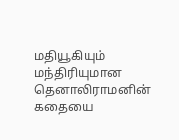மதியூகியும் மந்திரியுமான தெனாலிராமனின் கதையை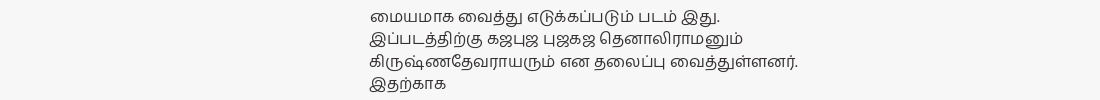மையமாக வைத்து எடுக்கப்படும் படம் இது. இப்படத்திற்கு கஜபுஜ புஜகஜ தெனாலிராமனும் கிருஷ்ணதேவராயரும் என தலைப்பு வைத்துள்ளனர். இதற்காக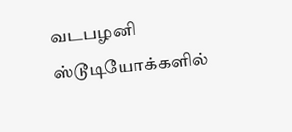வடபழனி ஸ்டூடியோக்களில்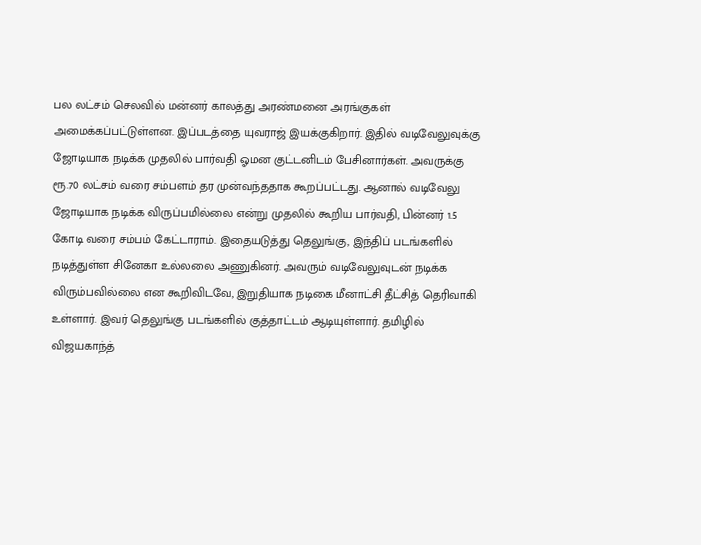பல லட்சம் செலவில் மன்னர் காலத்து அரண்மனை அரங்குகள் அமைக்கப்பட்டுள்ளன. இப்படத்தை யுவராஜ் இயக்குகிறார். இதில் வடிவேலுவுக்கு ஜோடியாக நடிக்க முதலில் பார்வதி ஓமன குட்டனிடம் பேசினார்கள். அவருக்கு ரூ.70 லட்சம் வரை சம்பளம் தர முன்வந்ததாக கூறப்பட்டது. ஆனால் வடிவேலு ஜோடியாக நடிக்க விருப்பமில்லை என்று முதலில் கூறிய பார்வதி, பின்னர் 1.5 கோடி வரை சம்பம் கேட்டாராம். இதையடுத்து தெலுங்கு, இந்திப் படங்களில் நடித்துள்ள சினேகா உல்லலை அணுகினர். அவரும் வடிவேலுவுடன் நடிக்க விரும்பவில்லை என கூறிவிடவே, இறுதியாக நடிகை மீனாட்சி தீட்சித் தெரிவாகி உள்ளார். இவர் தெலுங்கு படங்களில் குத்தாட்டம் ஆடியுள்ளார். தமிழில் விஜயகாந்த்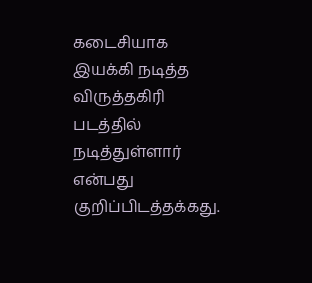கடைசியாக இயக்கி நடித்த விருத்தகிரி படத்தில் நடித்துள்ளார் என்பது குறிப்பிடத்தக்கது.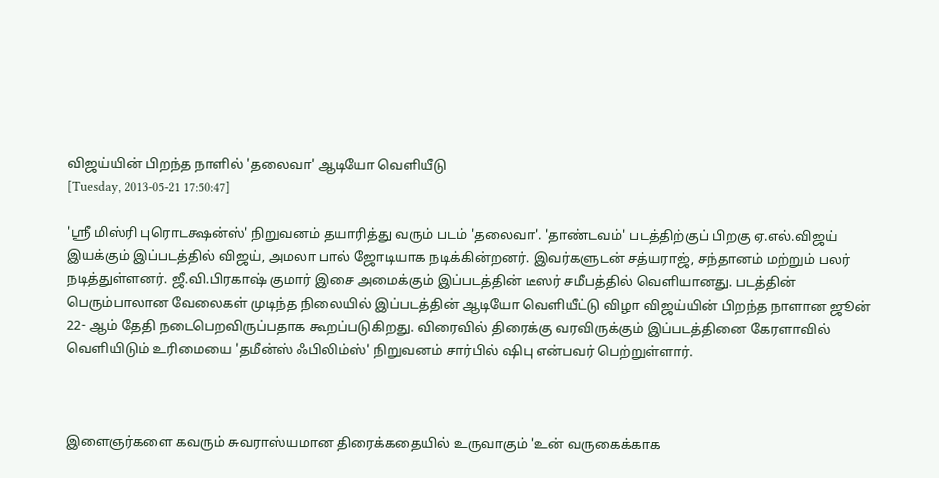விஜய்யின் பிறந்த நாளில் 'தலைவா' ஆடியோ வெளியீடு
[Tuesday, 2013-05-21 17:50:47]

'ஸ்ரீ மிஸ்ரி புரொடக்ஷன்ஸ்' நிறுவனம் தயாரித்து வரும் படம் 'தலைவா'. 'தாண்டவம்' படத்திற்குப் பிறகு ஏ.எல்.விஜய் இயக்கும் இப்படத்தில் விஜய், அமலா பால் ஜோடியாக நடிக்கின்றனர். இவர்களுடன் சத்யராஜ், சந்தானம் மற்றும் பலர் நடித்துள்ளனர். ஜீ.வி.பிரகாஷ் குமார் இசை அமைக்கும் இப்படத்தின் டீஸர் சமீபத்தில் வெளியானது. படத்தின் பெரும்பாலான வேலைகள் முடிந்த நிலையில் இப்படத்தின் ஆடியோ வெளியீட்டு விழா விஜய்யின் பிறந்த நாளான ஜூன் 22- ஆம் தேதி நடைபெறவிருப்பதாக கூறப்படுகிறது. விரைவில் திரைக்கு வரவிருக்கும் இப்படத்தினை கேரளாவில் வெளியிடும் உரிமையை 'தமீன்ஸ் ஃபிலிம்ஸ்' நிறுவனம் சார்பில் ஷிபு என்பவர் பெற்றுள்ளார்.



இளை‌ஞர்‌களை‌ கவரும்‌ சுவரா‌ஸ்‌யமா‌ன தி‌ரை‌க்‌கதை‌யில் உருவாகும் 'உன்‌ வருகை‌க்‌கா‌க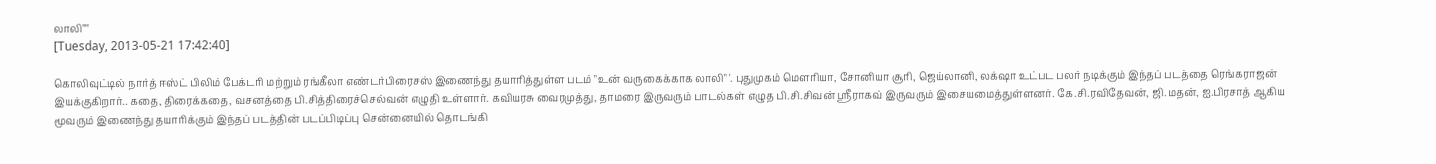லா‌லி‌""'
[Tuesday, 2013-05-21 17:42:40]

கொலிவுட்டில் நா‌ர்‌த்‌ ஈஸ்‌ட்‌ பி‌லி‌ம்‌ பே‌க்‌டரி‌ மற்‌றும்‌ ரங்‌கீ‌லா‌ எண்‌டர்‌பி‌ரை‌சஸ்‌ இணை‌ந்‌து தயா‌ரி‌த்‌துள்‌ள படம்‌ "உன்‌ வருகை‌க்‌கா‌க லா‌லி‌" '. பு‌துமுகம்‌ மெ‌ளரி‌யா‌, சோ‌னி‌யா‌ சூ‌ரி‌, ஜெ‌ய்‌லா‌னி‌, லக்‌ஷா‌ உட்‌பட பலர்‌ நடி‌க்‌கும்‌ இந்‌தப்‌ படத்‌தை ‌ரெ‌ங்‌கரா‌ஜன்‌ இயக்‌குகி‌றா‌ர்‌.. கதை‌, தி‌ரை‌க்‌கதை‌, வசனத்‌தை‌ பி‌.சி‌த்‌தி‌ரை‌ச்‌செ‌ல்‌வன்‌ எழுதி‌ உள்‌ளா‌ர்‌. கவி‌யரசு வை‌ரமுத்‌து, தா‌மரை‌ இருவரும்‌ பா‌டல்‌கள்‌ எழுத பி‌.சி‌.சி‌வன்‌ ஸ்ரீரா‌கவ்‌ இருவரும்‌ இசை‌யமை‌த்‌துள்‌ளனர்‌. கே‌.சி‌.ரவி‌தே‌வன்‌, ஜி‌.மதன்‌, ஐ.பி‌ரசா‌த்‌ ஆகி‌ய மூ‌வரும்‌ இணை‌ந்‌து தயா‌ரி‌க்‌கும்‌ இந்‌தப்‌ படத்‌தி‌ன்‌ படப்‌பி‌டி‌ப்‌பு‌ செ‌ன்‌னை‌யி‌ல்‌ தொ‌டங்‌கி‌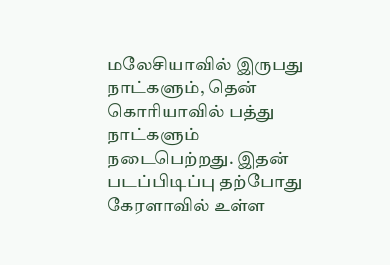மலே‌சி‌யா‌வி‌ல்‌ இருபது நா‌ட்‌களும்‌, தெ‌ன்‌ கொ‌ரி‌யா‌வி‌ல்‌ பத்‌து நா‌ட்‌களும் நடை‌பெ‌ற்றது. இதன் படப்பிடிப்பு தற்‌போ‌து கே‌ரளா‌வி‌ல்‌ உள்‌ள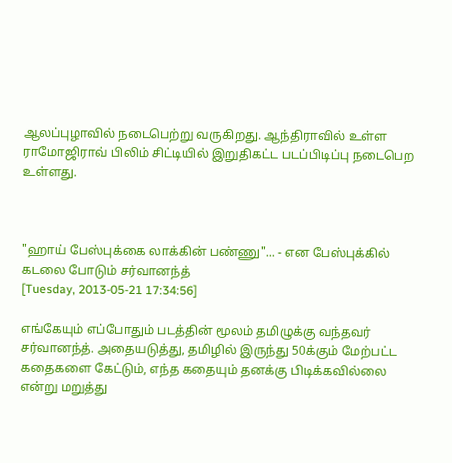ஆலப்‌பு‌ழா‌வி‌ல்‌ நடை‌பெ‌ற்‌று வருகி‌றது. ஆந்‌தி‌ரா‌வி‌ல்‌ உள்‌ள ரா‌மோ‌ஜி‌ரா‌வ்‌ பி‌லி‌ம்‌ சி‌ட்‌டி‌யி‌ல்‌ இறுதி‌கட்‌ட படப்‌பிடி‌ப்‌‌பு‌ நடை‌பெ‌ற உள்‌ளது.



"ஹாய் பேஸ்புக்கை லாக்கின் பண்ணு"... - என பேஸ்புக்கில் கடலை போடும் சர்வானந்த்
[Tuesday, 2013-05-21 17:34:56]

எங்கேயும் எப்போதும் படத்தின் மூலம் தமிழுக்கு வந்தவர் சர்வானந்த். அதையடுத்து, தமிழில் இருந்து 50க்கும் மேற்பட்ட கதைகளை கேட்டும், எந்த கதையும் தனக்கு பிடிக்கவில்லை என்று மறுத்து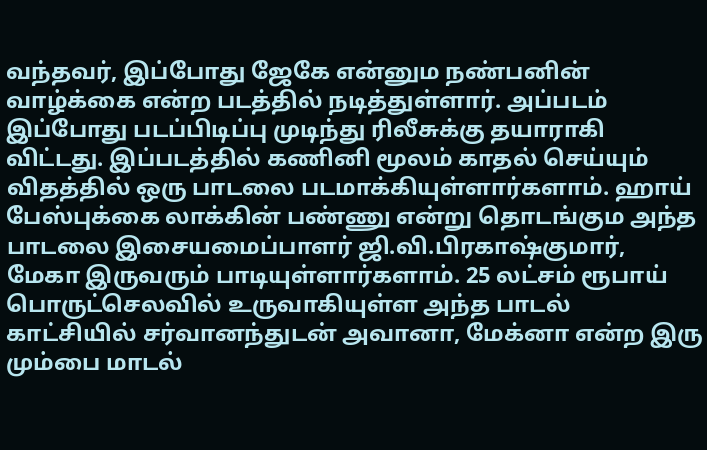வந்தவர், இப்போது ஜேகே என்னும நண்பனின் வாழ்க்கை என்ற படத்தில் நடித்துள்ளார். அப்படம் இப்போது படப்பிடிப்பு முடிந்து ரிலீசுக்கு தயாராகி விட்டது. இப்படத்தில் கணினி மூலம் காதல் செய்யும் விதத்தில் ஒரு பாடலை படமாக்கியுள்ளார்களாம். ஹாய் பேஸ்புக்கை லாக்கின் பண்ணு என்று தொடங்கும அந்த பாடலை இசையமைப்பாளர் ஜி.வி.பிரகாஷ்குமார், மேகா இருவரும் பாடியுள்ளார்களாம். 25 லட்சம் ரூபாய் பொருட்செலவில் உருவாகியுள்ள அந்த பாடல் காட்சியில் சர்வானந்துடன் அவானா, மேக்னா என்ற இரு மும்பை மாடல்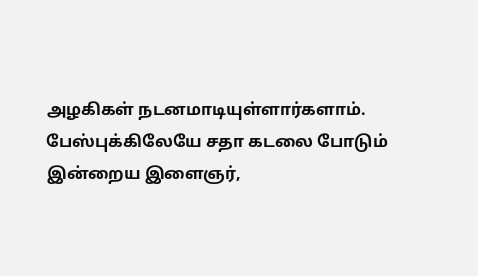அழகிகள் நடனமாடியுள்ளார்களாம். பேஸ்புக்கிலேயே சதா கடலை போடும் இன்றைய இளைஞர்,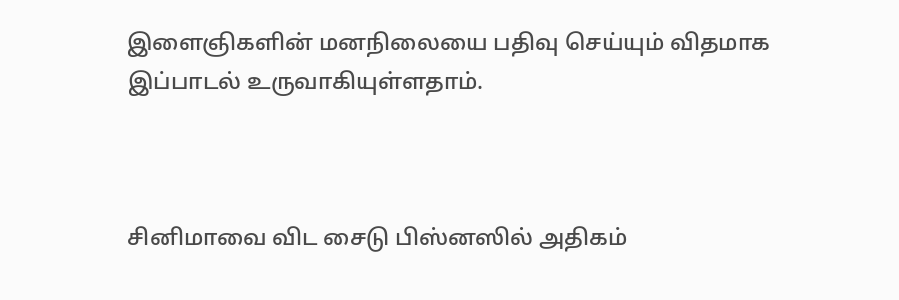இளைஞிகளின் மனநிலையை பதிவு செய்யும் விதமாக இப்பாடல் உருவாகியுள்ளதாம்.



சினிமாவை விட சைடு பிஸ்னஸில் அதிகம்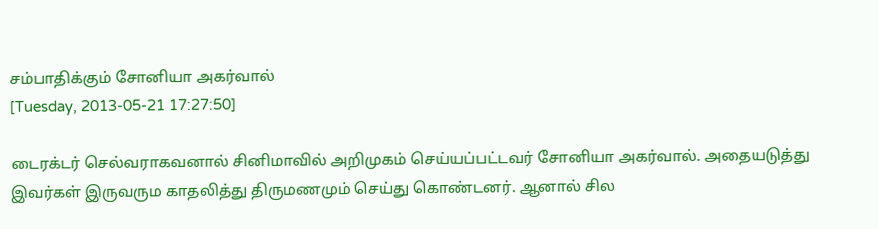சம்பாதிக்கும் சோனியா அகர்வால்
[Tuesday, 2013-05-21 17:27:50]

டைரக்டர் செல்வராகவனால் சினிமாவில் அறிமுகம் செய்யப்பட்டவர் சோனியா அகர்வால். அதையடுத்து இவர்கள் இருவரும காதலித்து திருமணமும் செய்து கொண்டனர். ஆனால் சில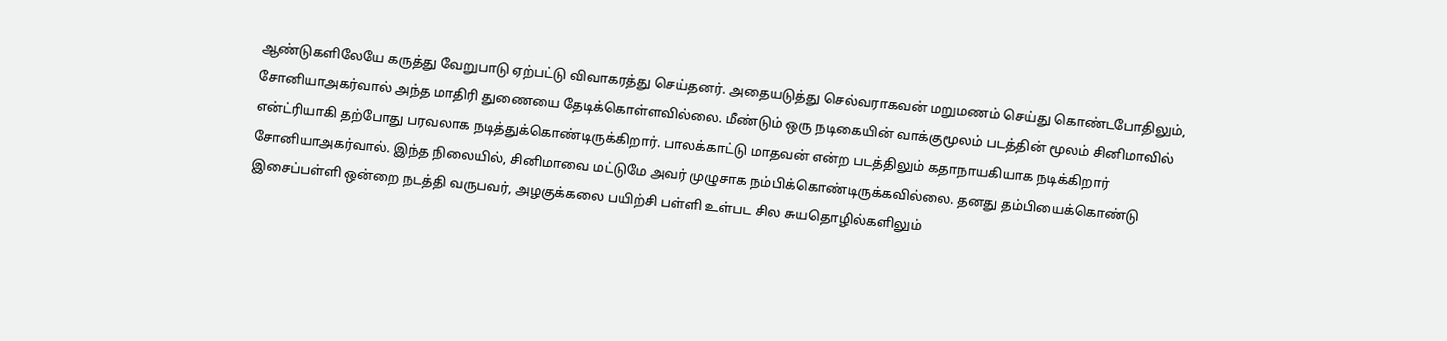ஆண்டுகளிலேயே கருத்து வேறுபாடு ஏற்பட்டு விவாகரத்து செய்தனர். அதையடுத்து செல்வராகவன் மறுமணம் செய்து கொண்டபோதிலும், சோனியாஅகர்வால் அந்த மாதிரி துணையை தேடிக்கொள்ளவில்லை. மீண்டும் ஒரு நடிகையின் வாக்குமூலம் படத்தின் மூலம் சினிமாவில் என்ட்ரியாகி தற்போது பரவலாக நடித்துக்கொண்டிருக்கிறார். பாலக்காட்டு மாதவன் என்ற படத்திலும் கதாநாயகியாக நடிக்கிறார் சோனியாஅகர்வால். இந்த நிலையில், சினிமாவை மட்டுமே அவர் முழுசாக நம்பிக்கொண்டிருக்கவில்லை. தனது தம்பியைக்கொண்டு இசைப்பள்ளி ஒன்றை நடத்தி வருபவர், அழகுக்கலை பயிற்சி பள்ளி உள்பட சில சுயதொழில்களிலும்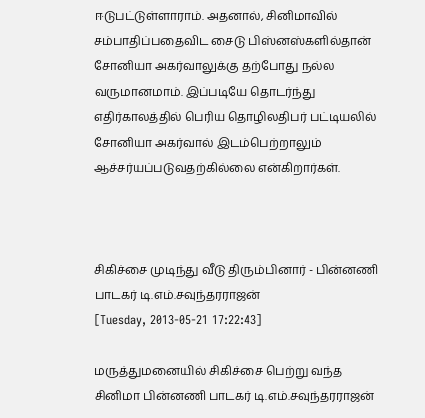ஈடுபட்டுள்ளாராம். அதனால், சினிமாவில் சம்பாதிப்பதைவிட சைடு பிஸ்னஸ்களில்தான் சோனியா அகர்வாலுக்கு தற்போது நல்ல வருமானமாம். இப்படியே தொடர்ந்து எதிர்காலத்தில் பெரிய தொழிலதிபர் பட்டியலில் சோனியா அகர்வால் இடம்பெற்றாலும் ஆச்சர்யப்படுவதற்கில்லை என்கிறார்கள்.



சிகிச்சை முடிந்து வீடு திரும்பினார் - பின்னணி பாடகர் டி.எம்.சவுந்தரராஜன்
[Tuesday, 2013-05-21 17:22:43]

மருத்துமனையில் சிகிச்சை பெற்று வந்த சினிமா பின்னணி பாடகர் டி.எம்.சவுந்தரராஜன்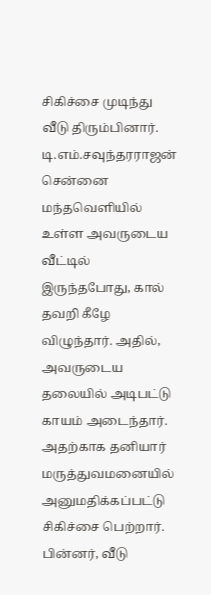சிகிச்சை முடிந்து வீடு திரும்பினார். டி.எம்.சவுந்தரராஜன் சென்னை மந்தவெளியில் உள்ள அவருடைய வீட்டில் இருந்தபோது, கால் தவறி கீழே விழுந்தார். அதில், அவருடைய தலையில் அடிபட்டு காயம் அடைந்தார். அதற்காக தனியார் மருத்துவமனையில் அனுமதிக்கப்பட்டு சிகிச்சை பெற்றார். பின்னர், வீடு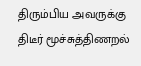திரும்பிய அவருக்கு திடீர் மூச்சுத்திணறல்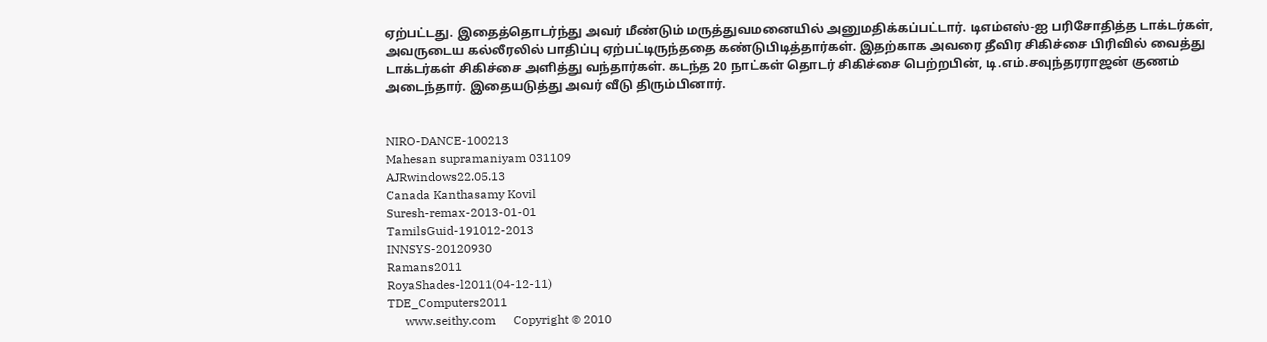ஏற்பட்டது. இதைத்தொடர்ந்து அவர் மீண்டும் மருத்துவமனையில் அனுமதிக்கப்பட்டார். டிஎம்எஸ்-ஐ பரிசோதித்த டாக்டர்கள், அவருடைய கல்லீரலில் பாதிப்பு ஏற்பட்டிருந்ததை கண்டுபிடித்தார்கள். இதற்காக அவரை தீவிர சிகிச்சை பிரிவில் வைத்து டாக்டர்கள் சிகிச்சை அளித்து வந்தார்கள். கடந்த 20 நாட்கள் தொடர் சிகிச்சை பெற்றபின், டி.எம்.சவுந்தரராஜன் குணம் அடைந்தார். இதையடுத்து அவர் வீடு திரும்பினார்.


NIRO-DANCE-100213
Mahesan supramaniyam 031109
AJRwindows22.05.13
Canada Kanthasamy Kovil
Suresh-remax-2013-01-01
TamilsGuid-191012-2013
INNSYS-20120930
Ramans2011
RoyaShades-l2011(04-12-11)
TDE_Computers2011
      www.seithy.com      Copyright © 2010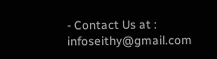- Contact Us at : infoseithy@gmail.com